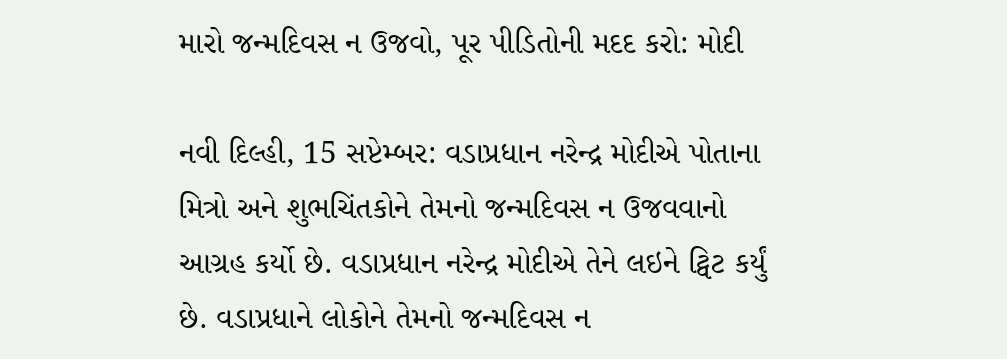મારો જન્મદિવસ ન ઉજવો, પૂર પીડિતોની મદદ કરો: મોદી

નવી દિલ્હી, 15 સપ્ટેમ્બર: વડાપ્રધાન નરેન્દ્ર મોદીએ પોતાના મિત્રો અને શુભચિંતકોને તેમનો જન્મદિવસ ન ઉજવવાનો આગ્રહ કર્યો છે. વડાપ્રધાન નરેન્દ્ર મોદીએ તેને લઇને ટ્વિટ કર્યું છે. વડાપ્રધાને લોકોને તેમનો જન્મદિવસ ન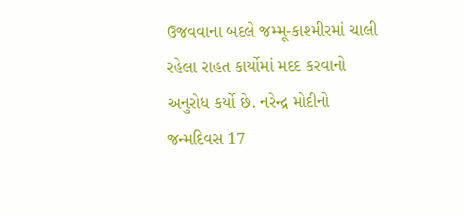ઉજવવાના બદલે જમ્મૂ-કાશ્મીરમાં ચાલી રહેલા રાહત કાર્યોમાં મદદ કરવાનો અનુરોધ કર્યો છે. નરેન્દ્ર મોદીનો જન્મદિવસ 17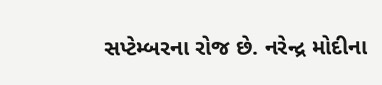સપ્ટેમ્બરના રોજ છે. નરેન્દ્ર મોદીના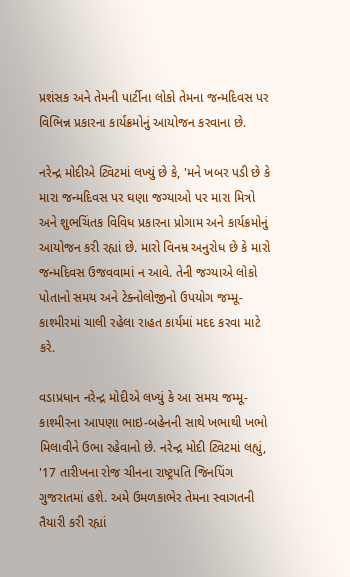પ્રશંસક અને તેમની પાર્ટીના લોકો તેમના જન્મદિવસ પર વિભિન્ન પ્રકારના કાર્યક્રમોનું આયોજન કરવાના છે.

નરેન્દ્ર મોદીએ ટ્વિટમાં લખ્યું છે કે, 'મને ખબર પડી છે કે મારા જન્મદિવસ પર ઘણા જગ્યાઓ પર મારા મિત્રો અને શુભચિંતક વિવિધ પ્રકારના પ્રોગામ અને કાર્યક્રમોનું આયોજન કરી રહ્યાં છે. મારો વિનમ્ર અનુરોધ છે કે મારો જન્મદિવસ ઉજવવામાં ન આવે. તેની જગ્યાએ લોકો પોતાનો સમય અને ટેક્નોલોજીનો ઉપયોગ જમ્મૂ-કાશ્મીરમાં ચાલી રહેલા રાહત કાર્યમાં મદદ કરવા માટે કરે.

વડાપ્રધાન નરેન્દ્ર મોદીએ લખ્યું કે આ સમય જમ્મૂ-કાશ્મીરના આપણા ભાઇ-બહેનની સાથે ખભાથી ખભો મિલાવીને ઉભા રહેવાનો છે. નરેન્દ્ર મોદી ટ્વિટમાં લહ્યું, '17 તારીખના રોજ ચીનના રાષ્ટ્રપતિ જિનપિંગ ગુજરાતમાં હશે. અમે ઉમળકાભેર તેમના સ્વાગતની તૈયારી કરી રહ્યાં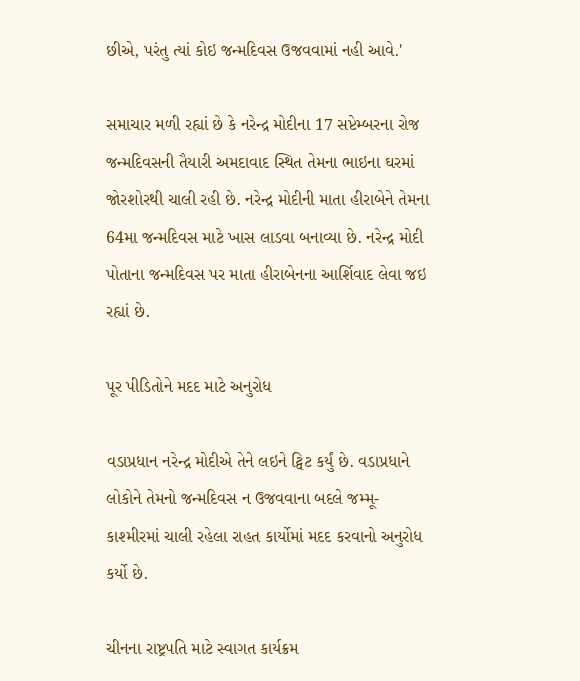છીએ, પરંતુ ત્યાં કોઇ જન્મદિવસ ઉજવવામાં નહી આવે.'

સમાચાર મળી રહ્યાં છે કે નરેન્દ્ર મોદીના 17 સપ્ટેમ્બરના રોજ જન્મદિવસની તૈયારી અમદાવાદ સ્થિત તેમના ભાઇના ઘરમાં જોરશોરથી ચાલી રહી છે. નરેન્દ્ર મોદીની માતા હીરાબેને તેમના 64મા જન્મદિવસ માટે ખાસ લાડવા બનાવ્યા છે. નરેન્દ્ર મોદી પોતાના જન્મદિવસ પર માતા હીરાબેનના આર્શિવાદ લેવા જઇ રહ્યાં છે.

પૂર પીડિતોને મદદ માટે અનુરોધ

વડાપ્રધાન નરેન્દ્ર મોદીએ તેને લઇને ટ્વિટ કર્યું છે. વડાપ્રધાને લોકોને તેમનો જન્મદિવસ ન ઉજવવાના બદલે જમ્મૂ-કાશ્મીરમાં ચાલી રહેલા રાહત કાર્યોમાં મદદ કરવાનો અનુરોધ કર્યો છે.

ચીનના રાષ્ટ્રપતિ માટે સ્વાગત કાર્યક્રમ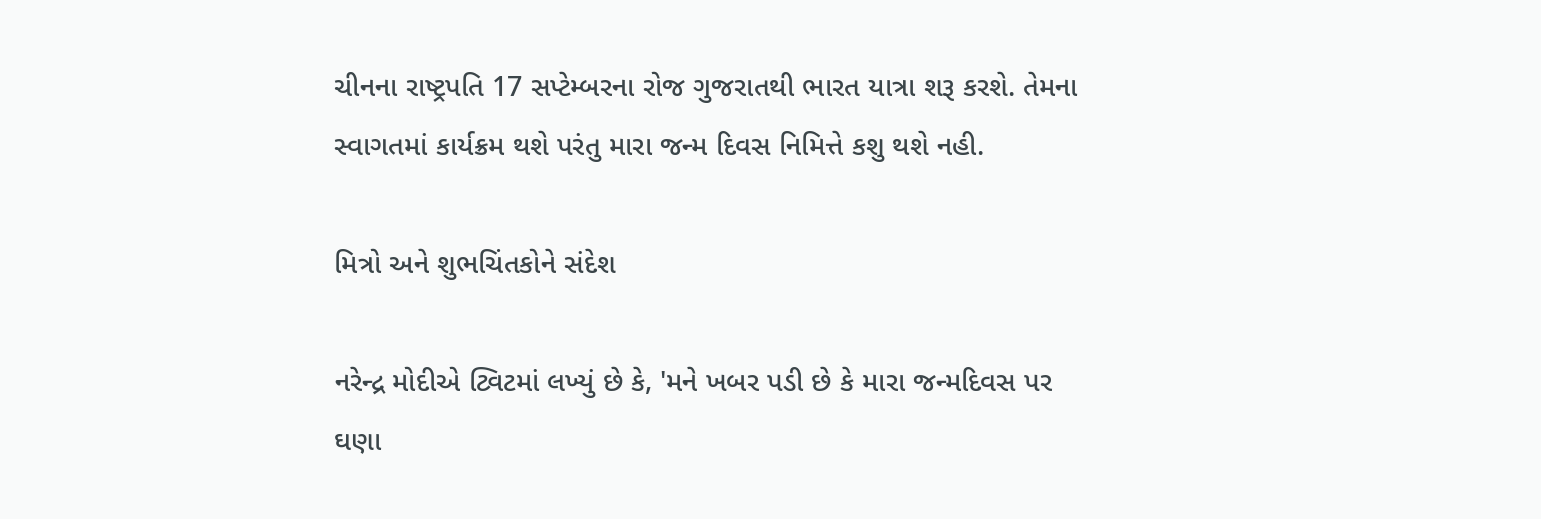ચીનના રાષ્ટ્રપતિ 17 સપ્ટેમ્બરના રોજ ગુજરાતથી ભારત યાત્રા શરૂ કરશે. તેમના સ્વાગતમાં કાર્યક્રમ થશે પરંતુ મારા જન્મ દિવસ નિમિત્તે કશુ થશે નહી.

મિત્રો અને શુભચિંતકોને સંદેશ

નરેન્દ્ર મોદીએ ટ્વિટમાં લખ્યું છે કે, 'મને ખબર પડી છે કે મારા જન્મદિવસ પર ઘણા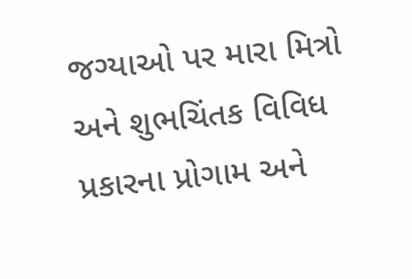જગ્યાઓ પર મારા મિત્રો અને શુભચિંતક વિવિધ પ્રકારના પ્રોગામ અને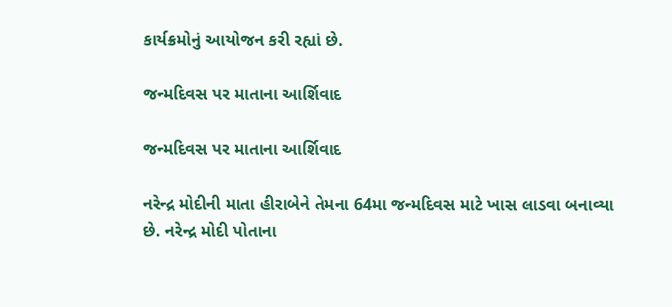કાર્યક્રમોનું આયોજન કરી રહ્યાં છે.

જન્મદિવસ પર માતાના આર્શિવાદ

જન્મદિવસ પર માતાના આર્શિવાદ

નરેન્દ્ર મોદીની માતા હીરાબેને તેમના 64મા જન્મદિવસ માટે ખાસ લાડવા બનાવ્યા છે. નરેન્દ્ર મોદી પોતાના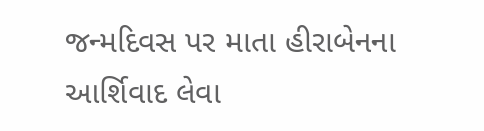જન્મદિવસ પર માતા હીરાબેનના આર્શિવાદ લેવા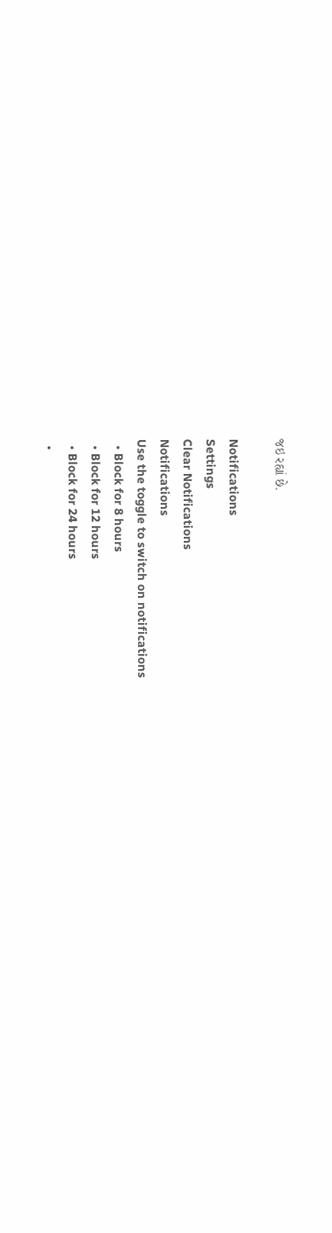જઇ રહ્યાં છે.

Notifications
Settings
Clear Notifications
Notifications
Use the toggle to switch on notifications
  • Block for 8 hours
  • Block for 12 hours
  • Block for 24 hours
  •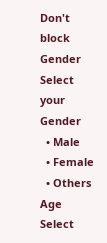Don't block
Gender
Select your Gender
  • Male
  • Female
  • Others
Age
Select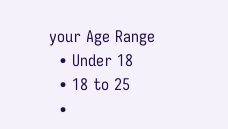your Age Range
  • Under 18
  • 18 to 25
  •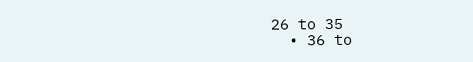26 to 35
  • 36 to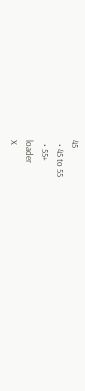45
  • 45 to 55
  • 55+
loader
X